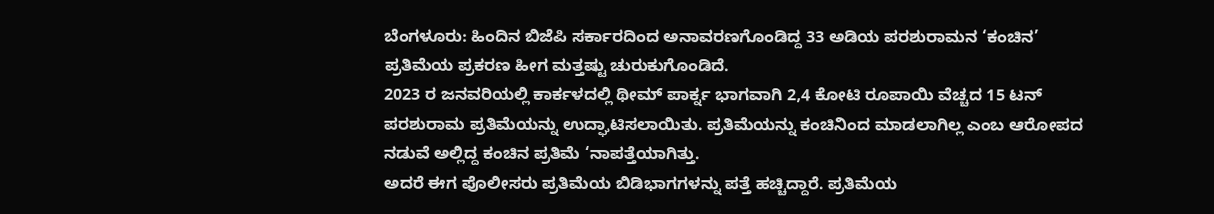ಬೆಂಗಳೂರು: ಹಿಂದಿನ ಬಿಜೆಪಿ ಸರ್ಕಾರದಿಂದ ಅನಾವರಣಗೊಂಡಿದ್ದ 33 ಅಡಿಯ ಪರಶುರಾಮನ ‘ಕಂಚಿನ’ ಪ್ರತಿಮೆಯ ಪ್ರಕರಣ ಹೀಗ ಮತ್ತಷ್ಟು ಚುರುಕುಗೊಂಡಿದೆ.
2023 ರ ಜನವರಿಯಲ್ಲಿ ಕಾರ್ಕಳದಲ್ಲಿ ಥೀಮ್ ಪಾರ್ಕ್ನ ಭಾಗವಾಗಿ 2,4 ಕೋಟಿ ರೂಪಾಯಿ ವೆಚ್ಚದ 15 ಟನ್ ಪರಶುರಾಮ ಪ್ರತಿಮೆಯನ್ನು ಉದ್ಘಾಟಿಸಲಾಯಿತು. ಪ್ರತಿಮೆಯನ್ನು ಕಂಚಿನಿಂದ ಮಾಡಲಾಗಿಲ್ಲ ಎಂಬ ಆರೋಪದ ನಡುವೆ ಅಲ್ಲಿದ್ದ ಕಂಚಿನ ಪ್ರತಿಮೆ ‘ನಾಪತ್ತೆಯಾಗಿತ್ತು.
ಅದರೆ ಈಗ ಪೊಲೀಸರು ಪ್ರತಿಮೆಯ ಬಿಡಿಭಾಗಗಳನ್ನು ಪತ್ತೆ ಹಚ್ಚಿದ್ದಾರೆ. ಪ್ರತಿಮೆಯ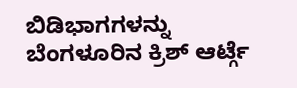ಬಿಡಿಭಾಗಗಳನ್ನು ಬೆಂಗಳೂರಿನ ಕ್ರಿಶ್ ಆರ್ಟ್ಗೆ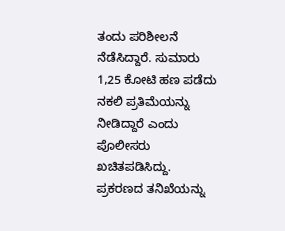ತಂದು ಪರಿಶೀಲನೆ ನೆಡೆಸಿದ್ದಾರೆ. ಸುಮಾರು 1,25 ಕೋಟಿ ಹಣ ಪಡೆದು ನಕಲಿ ಪ್ರತಿಮೆಯನ್ನು ನೀಡಿದ್ದಾರೆ ಎಂದು ಪೊಲೀಸರು ಖಚಿತಪಡಿಸಿದ್ದು. ಪ್ರಕರಣದ ತನಿಖೆಯನ್ನು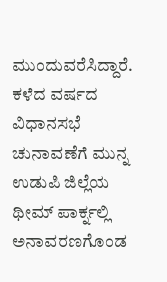ಮುಂದುವರೆಸಿದ್ದಾರೆ.
ಕಳೆದ ವರ್ಷದ ವಿಧಾನಸಭೆ ಚುನಾವಣೆಗೆ ಮುನ್ನ ಉಡುಪಿ ಜಿಲ್ಲೆಯ ಥೀಮ್ ಪಾರ್ಕ್ನಲ್ಲಿ ಅನಾವರಣಗೊಂಡ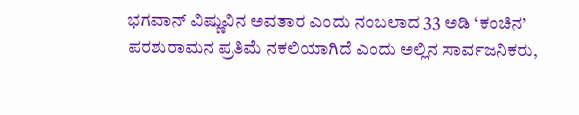ಭಗವಾನ್ ವಿಷ್ಣುವಿನ ಅವತಾರ ಎಂದು ನಂಬಲಾದ 33 ಅಡಿ ‘ಕಂಚಿನ’ ಪರಶುರಾಮನ ಪ್ರತಿಮೆ ನಕಲಿಯಾಗಿದೆ ಎಂದು ಅಲ್ಲಿನ ಸಾರ್ವಜನಿಕರು,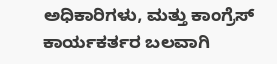ಅಧಿಕಾರಿಗಳು, ಮತ್ತು ಕಾಂಗ್ರೆಸ್ ಕಾರ್ಯಕರ್ತರ ಬಲವಾಗಿ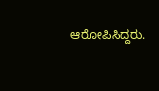ಆರೋಪಿಸಿದ್ದರು.